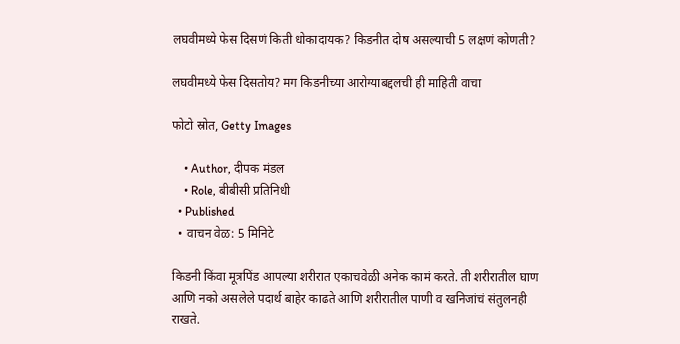लघवीमध्ये फेस दिसणं किती धोकादायक? किडनीत दोष असल्याची 5 लक्षणं कोणती?

लघवीमध्ये फेस दिसतोय? मग किडनीच्या आरोग्याबद्दलची ही माहिती वाचा

फोटो स्रोत, Getty Images

    • Author, दीपक मंडल
    • Role, बीबीसी प्रतिनिधी
  • Published
  • वाचन वेळ: 5 मिनिटे

किडनी किंवा मूत्रपिंड आपल्या शरीरात एकाचवेळी अनेक कामं करते. ती शरीरातील घाण आणि नको असलेले पदार्थ बाहेर काढते आणि शरीरातील पाणी व खनिजांचं संतुलनही राखते.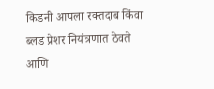किडनी आपला रक्तदाब किंवा ब्लड प्रेशर नियंत्रणात ठेवते आणि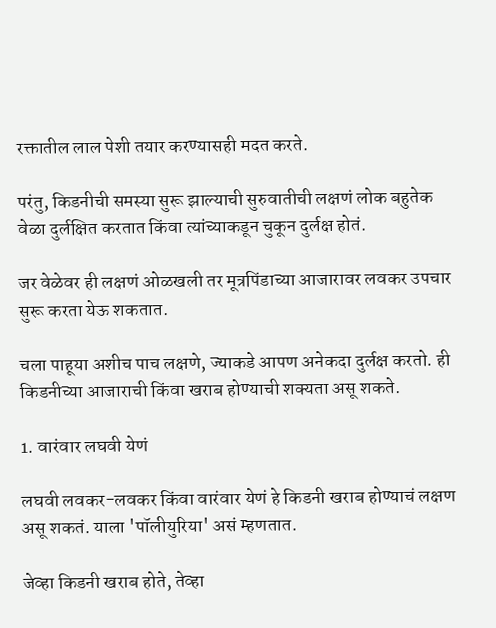रक्तातील लाल पेशी तयार करण्यासही मदत करते.

परंतु, किडनीची समस्या सुरू झाल्याची सुरुवातीची लक्षणं लोक बहुतेक वेळा दुर्लक्षित करतात किंवा त्यांच्याकडून चुकून दुर्लक्ष होतं.

जर वेळेवर ही लक्षणं ओळखली तर मूत्रपिंडाच्या आजारावर लवकर उपचार सुरू करता येऊ शकतात.

चला पाहूया अशीच पाच लक्षणे, ज्याकडे आपण अनेकदा दुर्लक्ष करतो. ही किडनीच्या आजाराची किंवा खराब होण्याची शक्यता असू शकते.

1. वारंवार लघवी येणं

लघवी लवकर-लवकर किंवा वारंवार येणं हे किडनी खराब होण्याचं लक्षण असू शकतं. याला 'पॉलीयुरिया' असं म्हणतात.

जेव्हा किडनी खराब होते, तेव्हा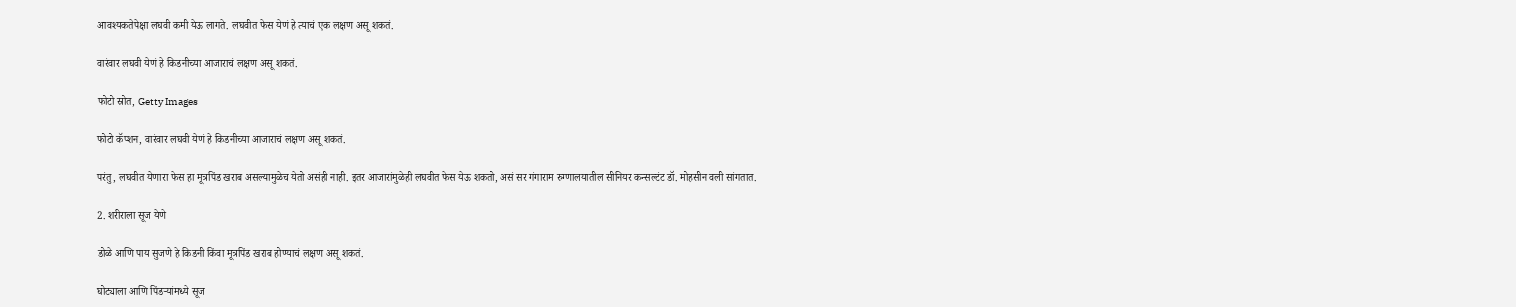आवश्यकतेपेक्षा लघवी कमी येऊ लागते. लघवीत फेस येणं हे त्याचं एक लक्षण असू शकतं.

वारंवार लघवी येणं हे किडनीच्या आजाराचं लक्षण असू शकतं.

फोटो स्रोत, Getty Images

फोटो कॅप्शन, वारंवार लघवी येणं हे किडनीच्या आजाराचं लक्षण असू शकतं.

परंतु, लघवीत येणारा फेस हा मूत्रपिंड खराब असल्यामुळेच येतो असंही नाही. इतर आजारांमुळेही लघवीत फेस येऊ शकतो, असं सर गंगाराम रुग्णालयातील सीनियर कन्सल्टंट डॉ. मोहसीन वली सांगतात.

2. शरीराला सूज येणे

डोळे आणि पाय सुजणे हे किडनी किंवा मूत्रपिंड खराब होण्याचं लक्षण असू शकतं.

घोट्याला आणि पिंडऱ्यांमध्ये सूज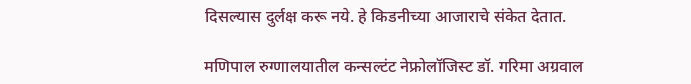दिसल्यास दुर्लक्ष करू नये. हे किडनीच्या आजाराचे संकेत देतात.

मणिपाल रुग्णालयातील कन्सल्टंट नेफ्रोलॉजिस्ट डॉ. गरिमा अग्रवाल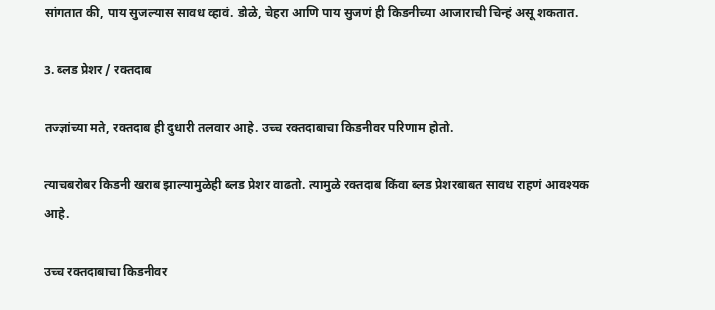सांगतात की, पाय सुजल्यास सावध व्हावं. डोळे, चेहरा आणि पाय सुजणं ही किडनीच्या आजाराची चिन्हं असू शकतात.

3. ब्लड प्रेशर / रक्तदाब

तज्ज्ञांच्या मते, रक्तदाब ही दुधारी तलवार आहे. उच्च रक्तदाबाचा किडनीवर परिणाम होतो.

त्याचबरोबर किडनी खराब झाल्यामुळेही ब्लड प्रेशर वाढतो. त्यामुळे रक्तदाब किंवा ब्लड प्रेशरबाबत सावध राहणं आवश्यक आहे.

उच्च रक्तदाबाचा किडनीवर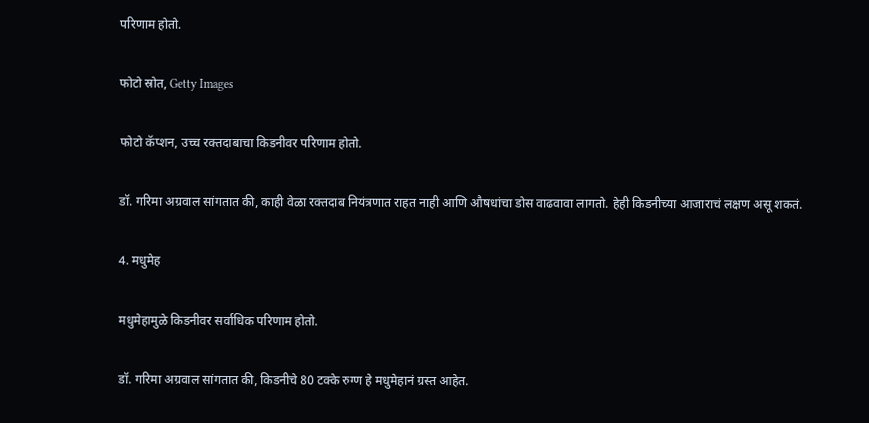परिणाम होतो.

फोटो स्रोत, Getty Images

फोटो कॅप्शन, उच्च रक्तदाबाचा किडनीवर परिणाम होतो.

डॉ. गरिमा अग्रवाल सांगतात की, काही वेळा रक्तदाब नियंत्रणात राहत नाही आणि औषधांचा डोस वाढवावा लागतो. हेही किडनीच्या आजाराचं लक्षण असू शकतं.

4. मधुमेह

मधुमेहामुळे किडनीवर सर्वाधिक परिणाम होतो.

डॉ. गरिमा अग्रवाल सांगतात की, किडनीचे 80 टक्के रुग्ण हे मधुमेहानं ग्रस्त आहेत.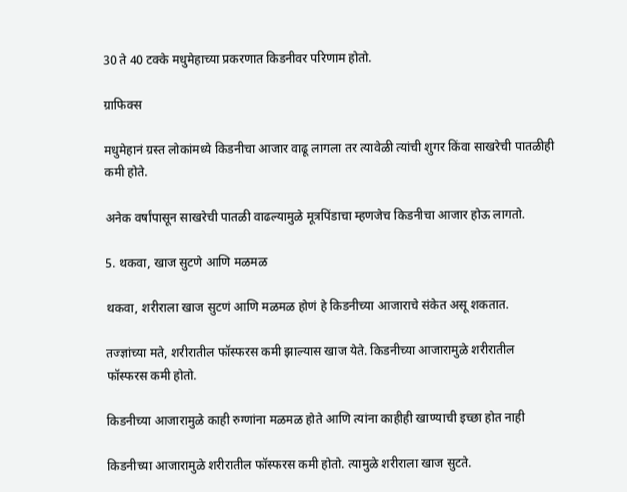30 ते 40 टक्के मधुमेहाच्या प्रकरणात किडनीवर परिणाम होतो.

ग्राफिक्स

मधुमेहानं ग्रस्त लोकांमध्ये किडनीचा आजार वाढू लागला तर त्यावेळी त्यांची शुगर किंवा साखरेची पातळीही कमी होते.

अनेक वर्षांपासून साखरेची पातळी वाढल्यामुळे मूत्रपिंडाचा म्हणजेच किडनीचा आजार होऊ लागतो.

5. थकवा, खाज सुटणे आणि मळमळ

थकवा, शरीराला खाज सुटणं आणि मळमळ होणं हे किडनीच्या आजाराचे संकेत असू शकतात.

तज्ज्ञांच्या मते, शरीरातील फॉस्फरस कमी झाल्यास खाज येते. किडनीच्या आजारामुळे शरीरातील फॉस्फरस कमी होतो.

किडनीच्या आजारामुळे काही रुग्णांना मळमळ होते आणि त्यांना काहीही खाण्याची इच्छा होत नाही

किडनीच्या आजारामुळे शरीरातील फॉस्फरस कमी होतो. त्यामुळे शरीराला खाज सुटते.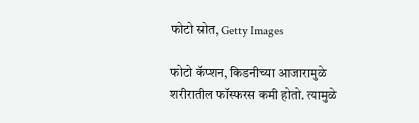फोटो स्रोत, Getty Images

फोटो कॅप्शन, किडनीच्या आजारामुळे शरीरातील फॉस्फरस कमी होतो. त्यामुळे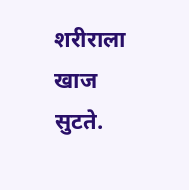शरीराला खाज सुटते.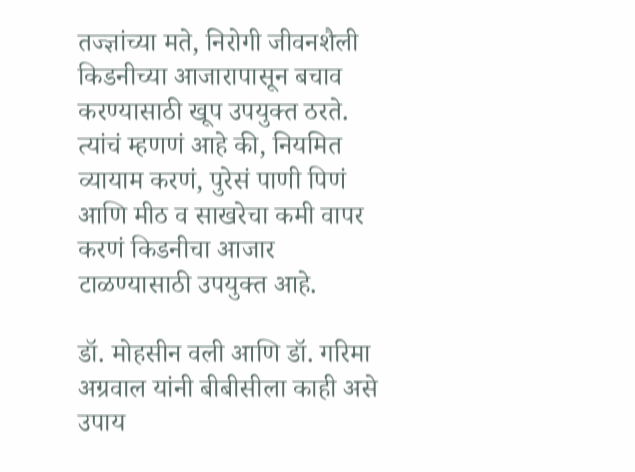तज्ज्ञांच्या मते, निरोगी जीवनशैली किडनीच्या आजारापासून बचाव करण्यासाठी खूप उपयुक्त ठरते. त्यांचं म्हणणं आहे की, नियमित व्यायाम करणं, पुरेसं पाणी पिणं आणि मीठ व साखरेचा कमी वापर करणं किडनीचा आजार टाळण्यासाठी उपयुक्त आहे.

डॉ. मोहसीन वली आणि डॉ. गरिमा अग्रवाल यांनी बीबीसीला काही असे उपाय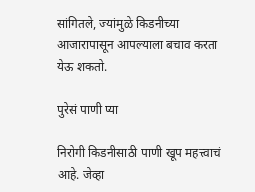सांगितले, ज्यांमुळे किडनीच्या आजारापासून आपल्याला बचाव करता येऊ शकतो.

पुरेसं पाणी प्या

निरोगी किडनीसाठी पाणी खूप महत्त्वाचं आहे. जेव्हा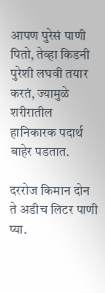आपण पुरेसं पाणी पितो, तेव्हा किडनी पुरेशी लघवी तयार करतं, ज्यामुळे शरीरातील हानिकारक पदार्थ बाहेर पडतात.

दररोज किमान दोन ते अडीच लिटर पाणी प्या.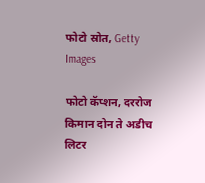फोटो स्रोत, Getty Images

फोटो कॅप्शन, दररोज किमान दोन ते अडीच लिटर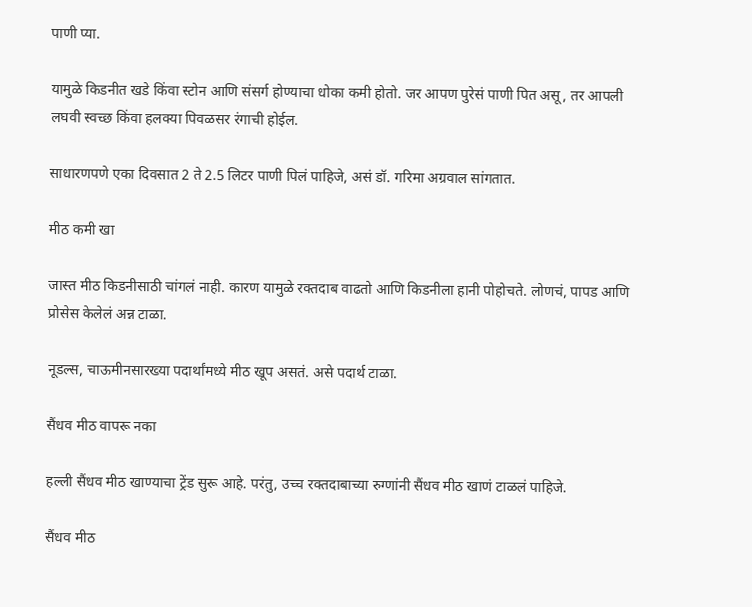पाणी प्या.

यामुळे किडनीत खडे किंवा स्टोन आणि संसर्ग होण्याचा धोका कमी होतो. जर आपण पुरेसं पाणी पित असू, तर आपली लघवी स्वच्छ किंवा हलक्या पिवळसर रंगाची होईल.

साधारणपणे एका दिवसात 2 ते 2.5 लिटर पाणी पिलं पाहिजे, असं डॉ. गरिमा अग्रवाल सांगतात.

मीठ कमी खा

जास्त मीठ किडनीसाठी चांगलं नाही. कारण यामुळे रक्तदाब वाढतो आणि किडनीला हानी पोहोचते. लोणचं, पापड आणि प्रोसेस केलेलं अन्न टाळा.

नूडल्स, चाऊमीनसारख्या पदार्थांमध्ये मीठ खूप असतं. असे पदार्थ टाळा.

सैंधव मीठ वापरू नका

हल्ली सैंधव मीठ खाण्याचा ट्रेंड सुरू आहे. परंतु, उच्च रक्तदाबाच्या रुग्णांनी सैंधव मीठ खाणं टाळलं पाहिजे.

सैंधव मीठ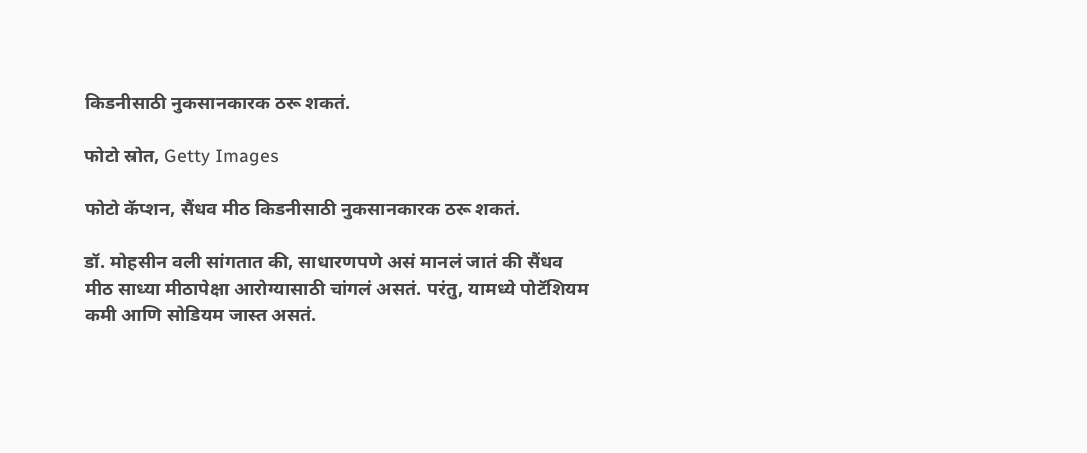किडनीसाठी नुकसानकारक ठरू शकतं.

फोटो स्रोत, Getty Images

फोटो कॅप्शन, सैंधव मीठ किडनीसाठी नुकसानकारक ठरू शकतं.

डॉ. मोहसीन वली सांगतात की, साधारणपणे असं मानलं जातं की सैंधव मीठ साध्या मीठापेक्षा आरोग्यासाठी चांगलं असतं. परंतु, यामध्ये पोटॅशियम कमी आणि सोडियम जास्त असतं.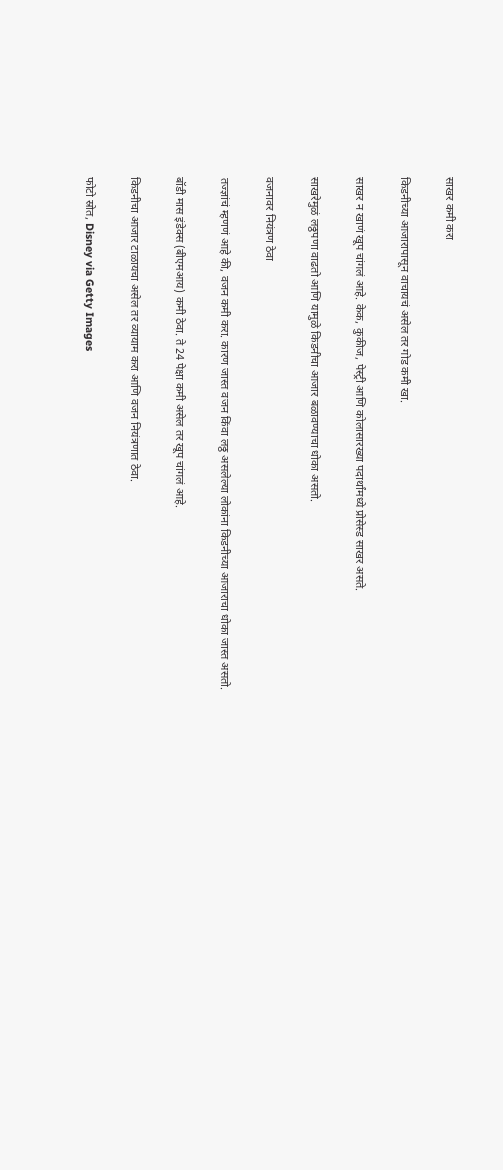साखर कमी करा

किडनीच्या आजारापासून वाचायचं असेल तर गोड कमी खा.

साखर न खाणं खूप चांगलं आहे. केक, कुकीज, पेस्ट्री आणि कोलासारख्या पदार्थांमध्ये प्रोसेस्ड साखर असते.

साखरेमुळं लठ्ठपणा वाढतो आणि यामुळे किडनीचा आजार बळावण्याचा धोका असतो.

वजनावर नियंत्रण ठेवा

तज्ज्ञांचं म्हणणं आहे की, वजन कमी करा. कारण जास्त वजन किंवा लठ्ठ असलेल्या लोकांना किडनीच्या आजाराचा धोका जास्त असतो.

बॉडी मास इंडेक्स (बीएमआय) कमी ठेवा. ते 24 पेक्षा कमी असेल तर खूप चांगलं आहे.

किडनीचा आजार टाळायचा असेल तर व्यायाम करा आणि वजन नियंत्रणात ठेवा.

फोटो स्रोत, Disney via Getty Images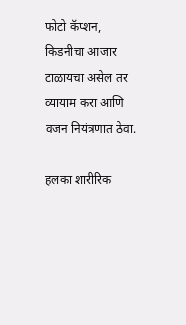फोटो कॅप्शन, किडनीचा आजार टाळायचा असेल तर व्यायाम करा आणि वजन नियंत्रणात ठेवा.

हलका शारीरिक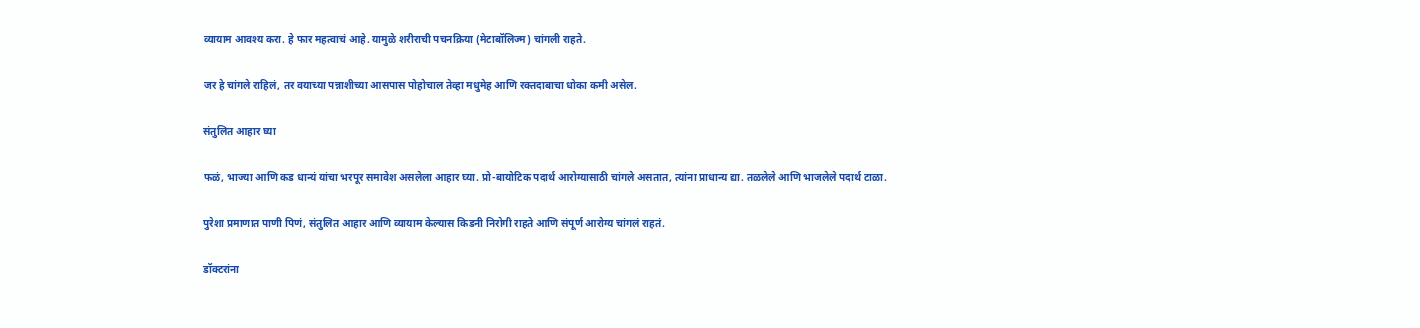व्यायाम आवश्य करा. हे फार महत्वाचं आहे. यामुळे शरीराची पचनक्रिया (मेटाबॉलिज्म) चांगली राहते.

जर हे चांगले राहिलं, तर वयाच्या पन्नाशीच्या आसपास पोहोचाल तेव्हा मधुमेह आणि रक्तदाबाचा धोका कमी असेल.

संतुलित आहार घ्या

फळं, भाज्या आणि कड धान्यं यांचा भरपूर समावेश असलेला आहार घ्या. प्रो-बायोटिक पदार्थ आरोग्यासाठी चांगले असतात, त्यांना प्राधान्य द्या. तळलेले आणि भाजलेले पदार्थ टाळा.

पुरेशा प्रमाणात पाणी पिणं, संतुलित आहार आणि व्यायाम केल्यास किडनी निरोगी राहते आणि संपूर्ण आरोग्य चांगलं राहतं.

डॉक्टरांना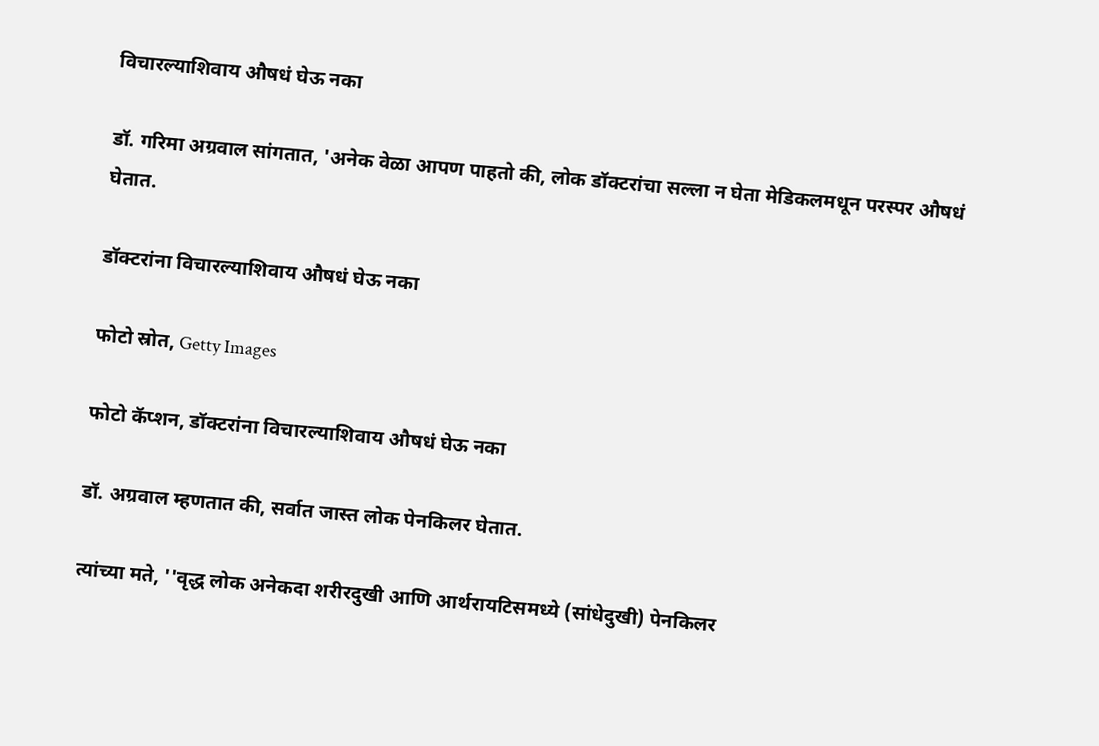विचारल्याशिवाय औषधं घेऊ नका

डॉ. गरिमा अग्रवाल सांगतात, 'अनेक वेळा आपण पाहतो की, लोक डॉक्टरांचा सल्ला न घेता मेडिकलमधून परस्पर औषधं घेतात.

डॉक्टरांना विचारल्याशिवाय औषधं घेऊ नका

फोटो स्रोत, Getty Images

फोटो कॅप्शन, डॉक्टरांना विचारल्याशिवाय औषधं घेऊ नका

डॉ. अग्रवाल म्हणतात की, सर्वात जास्त लोक पेनकिलर घेतात.

त्यांच्या मते, ''वृद्ध लोक अनेकदा शरीरदुखी आणि आर्थरायटिसमध्ये (सांधेदुखी) पेनकिलर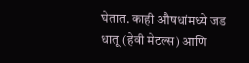घेतात. काही औषधांमध्ये जड धातू (हेवी मेटल्स) आणि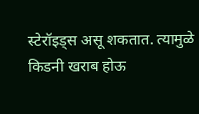स्टेरॉइड्स असू शकतात. त्यामुळे किडनी खराब होऊ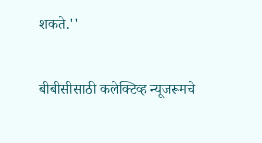शकते.''

बीबीसीसाठी कलेक्टिव्ह न्यूजरूमचे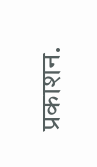प्रकाशन.